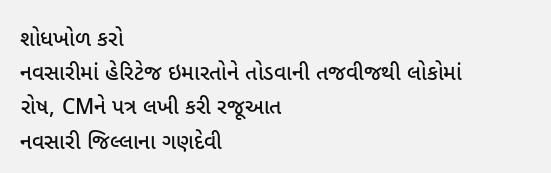શોધખોળ કરો
નવસારીમાં હેરિટેજ ઇમારતોને તોડવાની તજવીજથી લોકોમાં રોષ, CMને પત્ર લખી કરી રજૂઆત
નવસારી જિલ્લાના ગણદેવી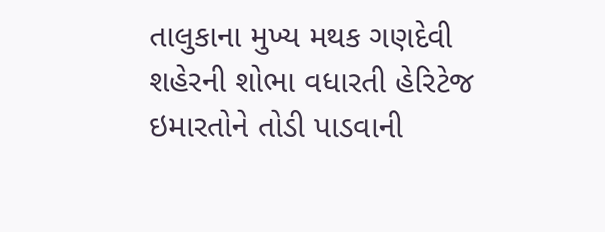તાલુકાના મુખ્ય મથક ગણદેવી શહેરની શોભા વધારતી હેરિટેજ ઇમારતોને તોડી પાડવાની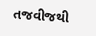તજવીજથી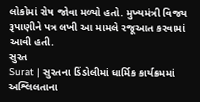લોકોમાં રોષ જોવા મળ્યો હતો. મુખ્યમંત્રી વિજય રૂપાણીને પત્ર લખી આ મામલે રજૂઆત કરવામાં આવી હતી.
સુરત
Surat | સુરતના ડિંડોલીમાં ધાર્મિક કાર્યક્રમમાં અશ્લિલતાના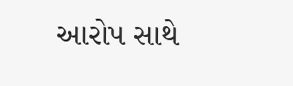આરોપ સાથે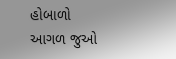હોબાળો
આગળ જુઓ